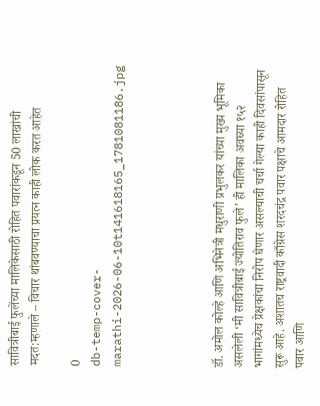सावित्रीबाई फुलेंच्या मालिकेसाठी रोहित पवारांकडून 50 लाखांची मदत:म्हणाले – विचार थांबवण्याचा प्रयत्न काही लोक करत आहेत

0
db-temp-cover-marathi-2026-06-10t141618165_1781081186.jpg




डॉ. अमोल कोल्हे आणि अभिनेत्री मधुराणी प्रभुलकर यांच्या मुख्य भूमिका असलेली ‘मी सावित्रीबाई ज्योतिराव फुले’ ही मालिका अवघ्या १५२ भागांमध्येच प्रेक्षकांचा निरोप घेणार असल्याची चर्चा गेल्या काही दिवसांपासून सुरू आहे. अशातच राष्ट्रवादी काँग्रेस शरदचंद्र पवार पक्षाचे आमदार रोहित पवार आणि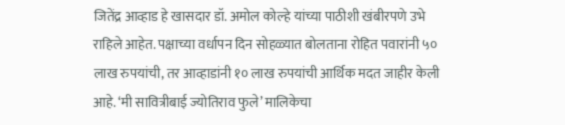जितेंद्र आव्हाड हे खासदार डॉ. अमोल कोल्हे यांच्या पाठीशी खंबीरपणे उभे राहिले आहेत. पक्षाच्या वर्धापन दिन सोहळ्यात बोलताना रोहित पवारांनी ५० लाख रुपयांची, तर आव्हाडांनी १० लाख रुपयांची आर्थिक मदत जाहीर केली आहे. ‘मी सावित्रीबाई ज्योतिराव फुले’ मालिकेचा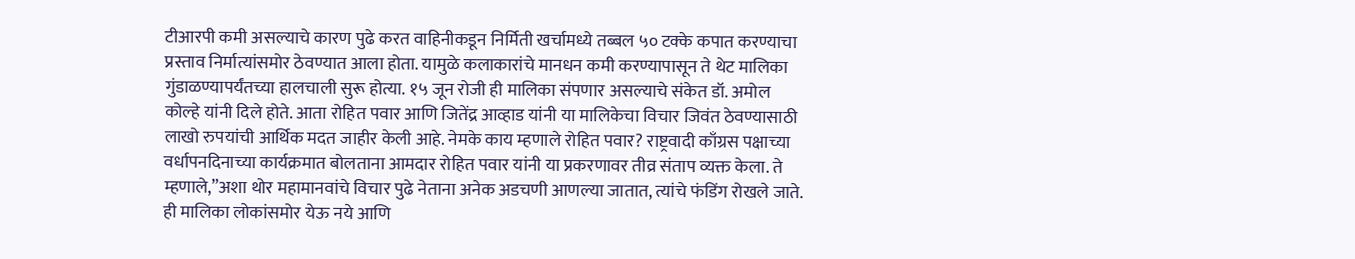टीआरपी कमी असल्याचे कारण पुढे करत वाहिनीकडून निर्मिती खर्चामध्ये तब्बल ५० टक्के कपात करण्याचा प्रस्ताव निर्मात्यांसमोर ठेवण्यात आला होता. यामुळे कलाकारांचे मानधन कमी करण्यापासून ते थेट मालिका गुंडाळण्यापर्यंतच्या हालचाली सुरू होत्या. १५ जून रोजी ही मालिका संपणार असल्याचे संकेत डॉ. अमोल कोल्हे यांनी दिले होते. आता रोहित पवार आणि जितेंद्र आव्हाड यांनी या मालिकेचा विचार जिवंत ठेवण्यासाठी लाखो रुपयांची आर्थिक मदत जाहीर केली आहे. नेमके काय म्हणाले रोहित पवार? राष्ट्रवादी काँग्रस पक्षाच्या वर्धापनदिनाच्या कार्यक्रमात बोलताना आमदार रोहित पवार यांनी या प्रकरणावर तीव्र संताप व्यक्त केला. ते म्हणाले,”अशा थोर महामानवांचे विचार पुढे नेताना अनेक अडचणी आणल्या जातात, त्यांचे फंडिंग रोखले जाते. ही मालिका लोकांसमोर येऊ नये आणि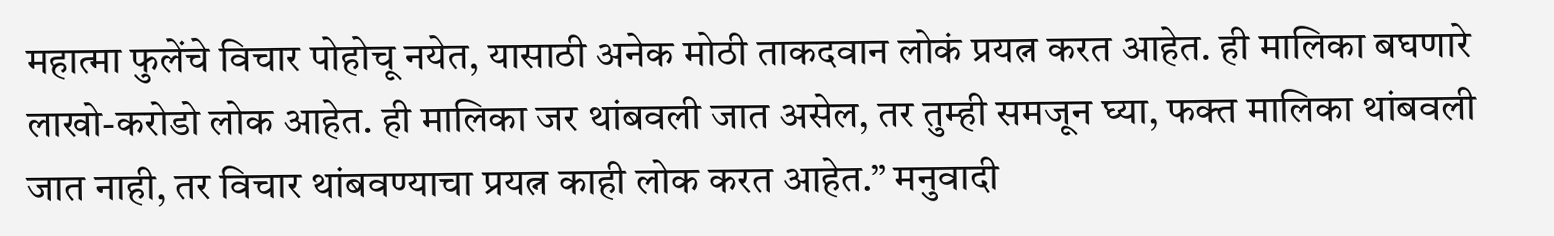महात्मा फुलेंचे विचार पोहोचू नयेत, यासाठी अनेक मोठी ताकदवान लोकं प्रयत्न करत आहेत. ही मालिका बघणारे लाखो-करोडो लोक आहेत. ही मालिका जर थांबवली जात असेल, तर तुम्ही समजून घ्या, फक्त मालिका थांबवली जात नाही, तर विचार थांबवण्याचा प्रयत्न काही लोक करत आहेत.” मनुवादी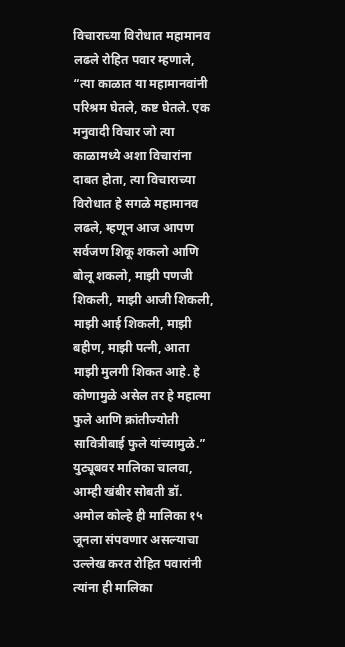विचाराच्या विरोधात महामानव लढले रोहित पवार म्हणाले, “त्या काळात या महामानवांनी परिश्रम घेतले, कष्ट घेतले. एक मनुवादी विचार जो त्या काळामध्ये अशा विचारांना दाबत होता, त्या विचाराच्या विरोधात हे सगळे महामानव लढले, म्हणून आज आपण सर्वजण शिकू शकलो आणि बोलू शकलो, माझी पणजी शिकली, माझी आजी शिकली, माझी आई शिकली, माझी बहीण, माझी पत्नी, आता माझी मुलगी शिकत आहे. हे कोणामुळे असेल तर हे महात्मा फुले आणि क्रांतीज्योती सावित्रीबाई फुले यांच्यामुळे.” युट्यूबवर मालिका चालवा, आम्ही खंबीर सोबती डॉ. अमोल कोल्हे ही मालिका १५ जूनला संपवणार असल्याचा उल्लेख करत रोहित पवारांनी त्यांना ही मालिका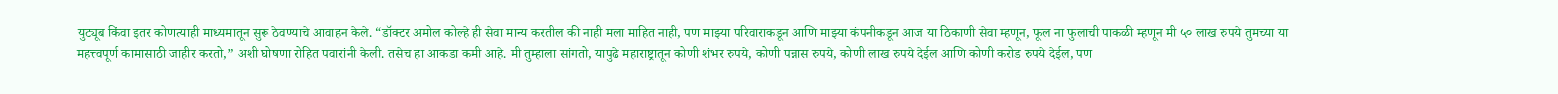युट्यूब किंवा इतर कोणत्याही माध्यमातून सुरू ठेवण्याचे आवाहन केले. “डॉक्टर अमोल कोल्हे ही सेवा मान्य करतील की नाही मला माहित नाही, पण माझ्या परिवाराकडून आणि माझ्या कंपनीकडून आज या ठिकाणी सेवा म्हणून, फूल ना फुलाची पाकळी म्हणून मी ५० लाख रुपये तुमच्या या महत्त्वपूर्ण कामासाठी जाहीर करतो,” अशी घोषणा रोहित पवारांनी केली. तसेच हा आकडा कमी आहे. मी तुम्हाला सांगतो, यापुढे महाराष्ट्रातून कोणी शंभर रुपये, कोणी पन्नास रुपये, कोणी लाख रुपये देईल आणि कोणी करोड रुपये देईल, पण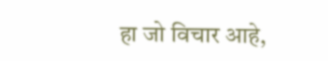हा जो विचार आहे,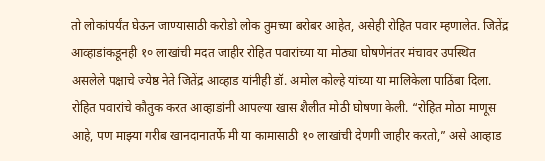तो लोकांपर्यंत घेऊन जाण्यासाठी करोडो लोक तुमच्या बरोबर आहेत, असेही रोहित पवार म्हणालेत. जितेंद्र आव्हाडांकडूनही १० लाखांची मदत जाहीर रोहित पवारांच्या या मोठ्या घोषणेनंतर मंचावर उपस्थित असलेले पक्षाचे ज्येष्ठ नेते जितेंद्र आव्हाड यांनीही डॉ. अमोल कोल्हे यांच्या या मालिकेला पाठिंबा दिला. रोहित पवारांचे कौतुक करत आव्हाडांनी आपल्या खास शैलीत मोठी घोषणा केली. “रोहित मोठा माणूस आहे, पण माझ्या गरीब खानदानातर्फे मी या कामासाठी १० लाखांची देणगी जाहीर करतो,” असे आव्हाड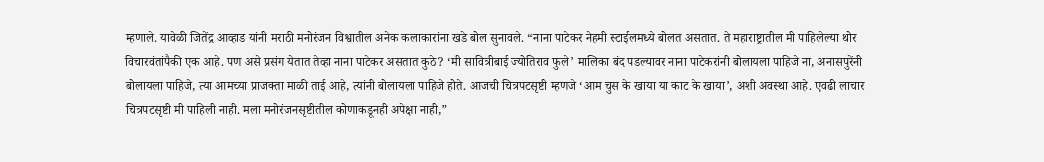म्हणाले. यावेळी जितेंद्र आव्हाड यांनी मराठी मनोरंजन विश्वातील अनेक कलाकारांना खडे बोल सुनावले. “नाना पाटेकर नेहमी स्टाईलमध्ये बोलत असतात. ते महाराष्ट्रातील मी पाहिलेल्या थोर विचारवंतांपैकी एक आहे. पण असे प्रसंग येतात तेव्हा नाना पाटेकर असतात कुठे? ‘मी सावित्रीबाई ज्योतिराव फुले’ मालिका बंद पडल्यावर नाना पाटेकरांनी बोलायला पाहिजे ना, अनासपुरेंनी बोलायला पाहिजे, त्या आमच्या प्राजक्ता माळी ताई आहे, त्यांनी बोलायला पाहिजे होते. आजची चित्रपटसृष्टी म्हणजे ‘आम चुस के खाया या काट के खाया’, अशी अवस्था आहे. एवढी लाचार चित्रपटसृष्टी मी पाहिली नाही. मला मनोरंजनसृष्टीतील कोणाकडूनही अपेक्षा नाही,”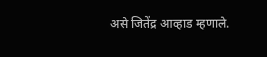असे जितेंद्र आव्हाड म्हणाले.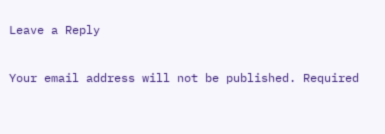Leave a Reply

Your email address will not be published. Required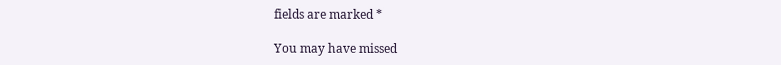fields are marked *

You may have missed